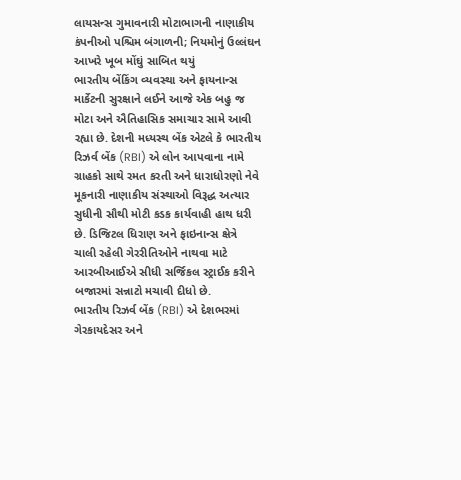લાયસન્સ ગુમાવનારી મોટાભાગની નાણાકીય કંપનીઓ પશ્ચિમ બંગાળની; નિયમોનું ઉલ્લંઘન આખરે ખૂબ મોંઘું સાબિત થયું
ભારતીય બેંકિંગ વ્યવસ્થા અને ફાયનાન્સ માર્કેટની સુરક્ષાને લઈને આજે એક બહુ જ મોટા અને ઐતિહાસિક સમાચાર સામે આવી રહ્યા છે. દેશની મધ્યસ્થ બેંક એટલે કે ભારતીય રિઝર્વ બેંક (RBI) એ લોન આપવાના નામે ગ્રાહકો સાથે રમત કરતી અને ધારાધોરણો નેવે મૂકનારી નાણાકીય સંસ્થાઓ વિરૂદ્ધ અત્યાર સુધીની સૌથી મોટી કડક કાર્યવાહી હાથ ધરી છે. ડિજિટલ ધિરાણ અને ફાઇનાન્સ ક્ષેત્રે ચાલી રહેલી ગેરરીતિઓને નાથવા માટે આરબીઆઈએ સીધી સર્જિકલ સ્ટ્રાઈક કરીને બજારમાં સન્નાટો મચાવી દીધો છે.
ભારતીય રિઝર્વ બેંક (RBI) એ દેશભરમાં ગેરકાયદેસર અને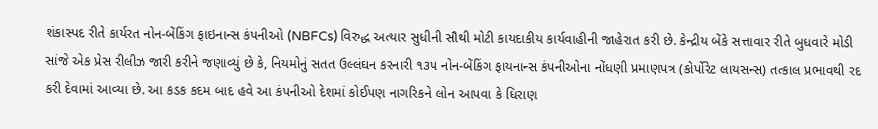શંકાસ્પદ રીતે કાર્યરત નોન-બેંકિંગ ફાઇનાન્સ કંપનીઓ (NBFCs) વિરુદ્ધ અત્યાર સુધીની સૌથી મોટી કાયદાકીય કાર્યવાહીની જાહેરાત કરી છે. કેન્દ્રીય બેંકે સત્તાવાર રીતે બુધવારે મોડી સાંજે એક પ્રેસ રીલીઝ જારી કરીને જણાવ્યું છે કે, નિયમોનું સતત ઉલ્લંઘન કરનારી ૧૩૫ નોન-બેંકિંગ ફાયનાન્સ કંપનીઓના નોંધણી પ્રમાણપત્ર (કોર્પોરેટ લાયસન્સ) તત્કાલ પ્રભાવથી રદ કરી દેવામાં આવ્યા છે. આ કડક કદમ બાદ હવે આ કંપનીઓ દેશમાં કોઈપણ નાગરિકને લોન આપવા કે ધિરાણ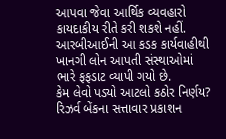આપવા જેવા આર્થિક વ્યવહારો કાયદાકીય રીતે કરી શકશે નહીં. આરબીઆઈની આ કડક કાર્યવાહીથી ખાનગી લોન આપતી સંસ્થાઓમાં ભારે ફફડાટ વ્યાપી ગયો છે.
કેમ લેવો પડ્યો આટલો કઠોર નિર્ણય?
રિઝર્વ બેંકના સત્તાવાર પ્રકાશન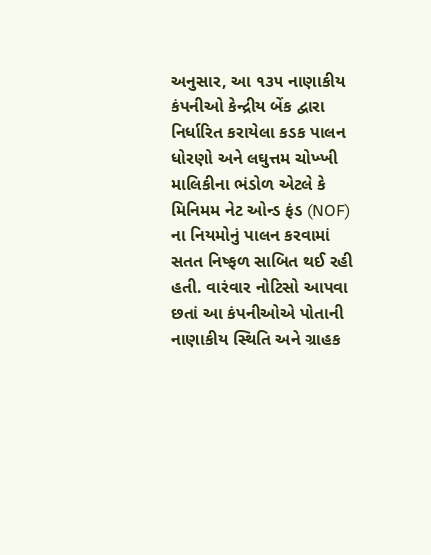અનુસાર, આ ૧૩૫ નાણાકીય કંપનીઓ કેન્દ્રીય બેંક દ્વારા નિર્ધારિત કરાયેલા કડક પાલન ધોરણો અને લઘુત્તમ ચોખ્ખી માલિકીના ભંડોળ એટલે કે મિનિમમ નેટ ઓન્ડ ફંડ (NOF) ના નિયમોનું પાલન કરવામાં સતત નિષ્ફળ સાબિત થઈ રહી હતી. વારંવાર નોટિસો આપવા છતાં આ કંપનીઓએ પોતાની નાણાકીય સ્થિતિ અને ગ્રાહક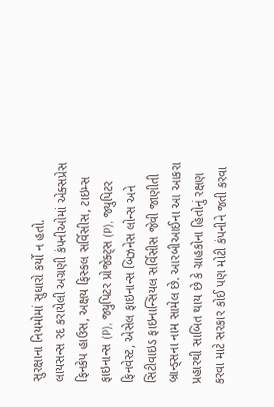સુરક્ષાના નિયમોમાં સુધારો કર્યો ન હતો.
લાયસન્સ રદ કરાયેલી અગ્રણી કંપનીઓમાં એક્સપ્રેસ ફિનકેપ હાઉસ, અક્ષય ફિસ્કલ સર્વિસીસ, ટાઇમ્સ ફાઇનાન્સ (P), જ્યુપિટર પ્રોજેક્ટ્સ (P), જ્યુપિટર ફિનવેસ્ટ, એસેલ ફાઇનાન્સ બિઝનેસ લોન્સ અને સિટીવાઇડ ફાઇનાન્સિયલ સર્વિસીસ જેવી જાણીતી બ્રાન્ડ્સના નામ સામેલ છે. આરબીઆઈના આ આકરા પ્રહારથી સાબિત થાય છે કે ગ્રાહકોના હિતોનું રક્ષણ કરવા માટે સરકાર કોઈ પણ મોટી કંપનીને જતી કરવા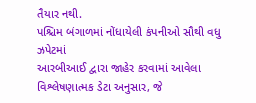તૈયાર નથી.
પશ્ચિમ બંગાળમાં નોંધાયેલી કંપનીઓ સૌથી વધુ ઝપેટમાં
આરબીઆઈ દ્વારા જાહેર કરવામાં આવેલા વિશ્લેષણાત્મક ડેટા અનુસાર, જે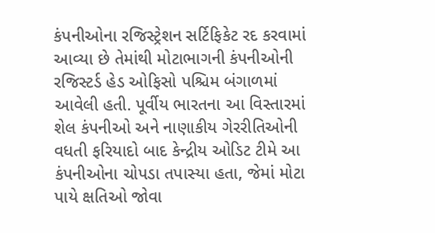કંપનીઓના રજિસ્ટ્રેશન સર્ટિફિકેટ રદ કરવામાં આવ્યા છે તેમાંથી મોટાભાગની કંપનીઓની રજિસ્ટર્ડ હેડ ઓફિસો પશ્ચિમ બંગાળમાં આવેલી હતી. પૂર્વીય ભારતના આ વિસ્તારમાં શેલ કંપનીઓ અને નાણાકીય ગેરરીતિઓની વધતી ફરિયાદો બાદ કેન્દ્રીય ઓડિટ ટીમે આ કંપનીઓના ચોપડા તપાસ્યા હતા, જેમાં મોટા પાયે ક્ષતિઓ જોવા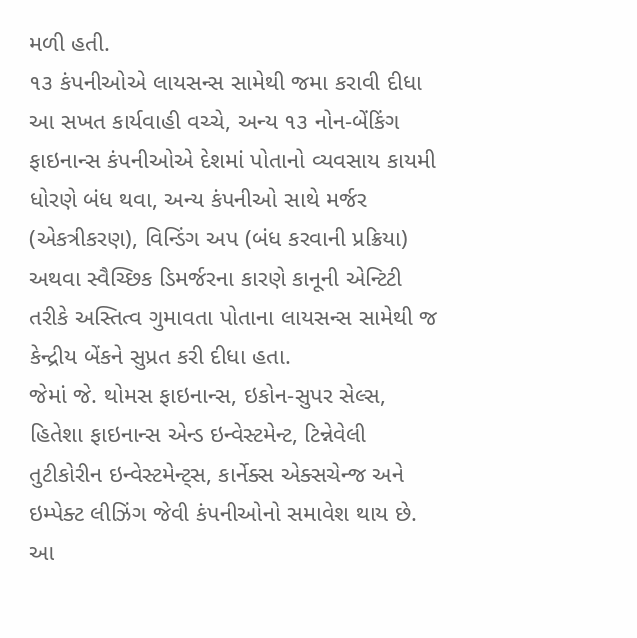મળી હતી.
૧૩ કંપનીઓએ લાયસન્સ સામેથી જમા કરાવી દીધા
આ સખત કાર્યવાહી વચ્ચે, અન્ય ૧૩ નોન-બેંકિંગ ફાઇનાન્સ કંપનીઓએ દેશમાં પોતાનો વ્યવસાય કાયમી ધોરણે બંધ થવા, અન્ય કંપનીઓ સાથે મર્જર (એકત્રીકરણ), વિન્ડિંગ અપ (બંધ કરવાની પ્રક્રિયા) અથવા સ્વૈચ્છિક ડિમર્જરના કારણે કાનૂની એન્ટિટી તરીકે અસ્તિત્વ ગુમાવતા પોતાના લાયસન્સ સામેથી જ કેન્દ્રીય બેંકને સુપ્રત કરી દીધા હતા.
જેમાં જે. થોમસ ફાઇનાન્સ, ઇકોન-સુપર સેલ્સ, હિતેશા ફાઇનાન્સ એન્ડ ઇન્વેસ્ટમેન્ટ, ટિન્નેવેલી તુટીકોરીન ઇન્વેસ્ટમેન્ટ્સ, કાર્નેક્સ એક્સચેન્જ અને ઇમ્પેક્ટ લીઝિંગ જેવી કંપનીઓનો સમાવેશ થાય છે. આ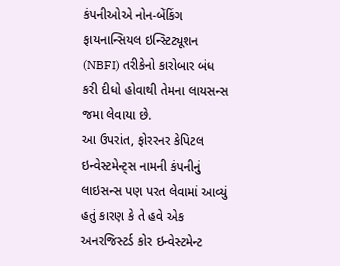કંપનીઓએ નોન-બેંકિંગ ફાયનાન્સિયલ ઇન્સ્ટિટ્યૂશન (NBFI) તરીકેનો કારોબાર બંધ કરી દીધો હોવાથી તેમના લાયસન્સ જમા લેવાયા છે.
આ ઉપરાંત, ફોરરનર કેપિટલ ઇન્વેસ્ટમેન્ટ્સ નામની કંપનીનું લાઇસન્સ પણ પરત લેવામાં આવ્યું હતું કારણ કે તે હવે એક અનરજિસ્ટર્ડ કોર ઇન્વેસ્ટમેન્ટ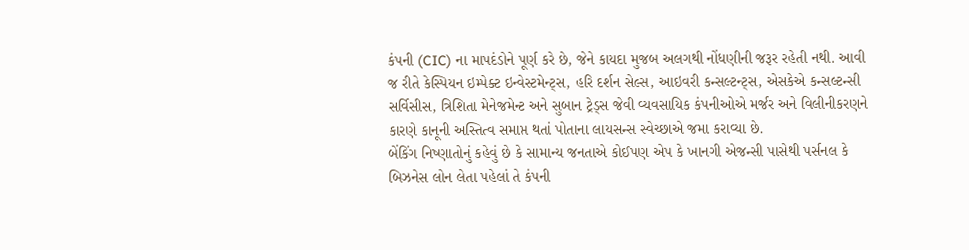કંપની (CIC) ના માપદંડોને પૂર્ણ કરે છે, જેને કાયદા મુજબ અલગથી નોંધણીની જરૂર રહેતી નથી. આવી જ રીતે કેસ્પિયન ઇમ્પેક્ટ ઇન્વેસ્ટમેન્ટ્સ, હરિ દર્શન સેલ્સ, આઇવરી કન્સલ્ટન્ટ્સ, એસકેએ કન્સલ્ટન્સી સર્વિસીસ, ત્રિશિતા મેનેજમેન્ટ અને સુબાન ટ્રેડ્સ જેવી વ્યવસાયિક કંપનીઓએ મર્જર અને વિલીનીકરણને કારણે કાનૂની અસ્તિત્વ સમાપ્ત થતાં પોતાના લાયસન્સ સ્વેચ્છાએ જમા કરાવ્યા છે.
બેંકિંગ નિષ્ણાતોનું કહેવું છે કે સામાન્ય જનતાએ કોઈપણ એપ કે ખાનગી એજન્સી પાસેથી પર્સનલ કે બિઝનેસ લોન લેતા પહેલાં તે કંપની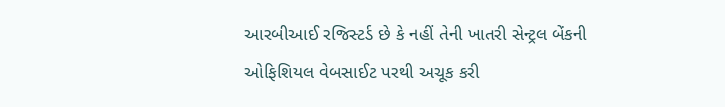આરબીઆઈ રજિસ્ટર્ડ છે કે નહીં તેની ખાતરી સેન્ટ્રલ બેંકની ઓફિશિયલ વેબસાઈટ પરથી અચૂક કરી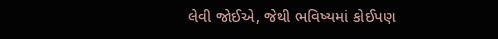લેવી જોઈએ, જેથી ભવિષ્યમાં કોઈપણ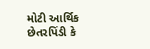મોટી આર્થિક છેતરપિંડી કે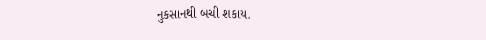નુકસાનથી બચી શકાય.